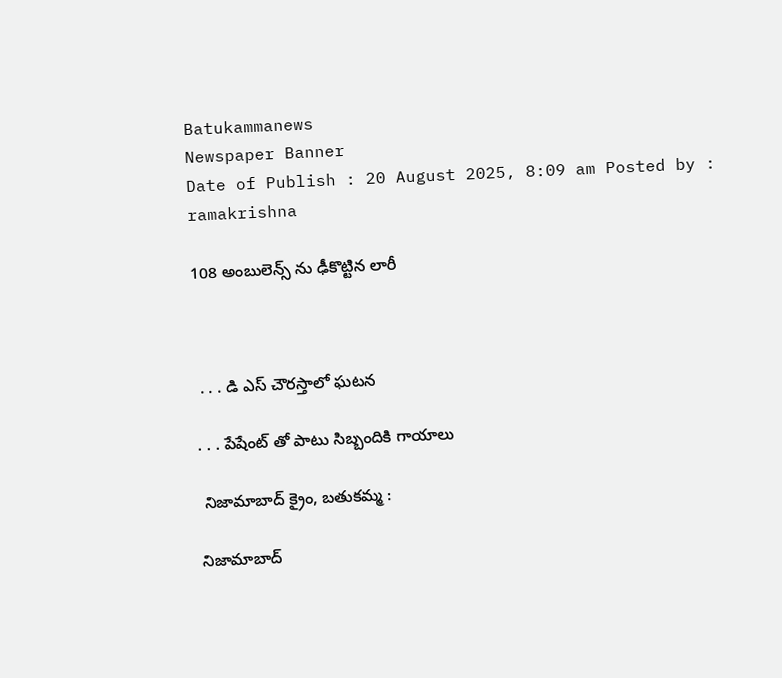Batukammanews
Newspaper Banner
Date of Publish : 20 August 2025, 8:09 am Posted by : ramakrishna

108 అంబులెన్స్ ను ఢీకొట్టిన లారీ



 . . . డి ఎస్ చౌరస్తాలో ఘటన

. . . పేషేంట్ తో పాటు సిబ్బందికి గాయాలు

 నిజామాబాద్ క్రైం, బతుకమ్మ :

నిజామాబాద్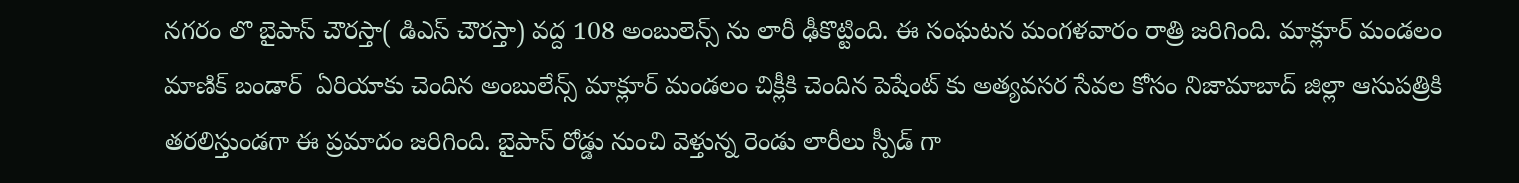నగరం లొ బైపాస్ చౌరస్తా( డిఎస్ చౌరస్తా) వద్ద 108 అంబులెన్స్ ను లారీ ఢీకొట్టింది. ఈ సంఘటన మంగళవారం రాత్రి జరిగింది. మాక్లూర్ మండలం మాణిక్ బండార్  ఏరియాకు చెందిన అంబులేన్స్ మాక్లూర్ మండలం చిక్లీకి చెందిన పెషేంట్ కు అత్యవసర సేవల కోసం నిజామాబాద్ జిల్లా ఆసుపత్రికి తరలిస్తుండగా ఈ ప్రమాదం జరిగింది. బైపాస్ రోడ్డు నుంచి వెళ్తున్న రెండు లారీలు స్పీడ్ గా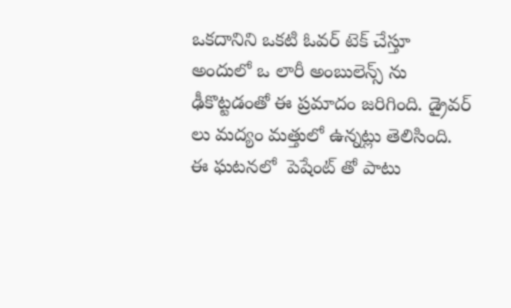ఒకదానిని ఒకటి ఓవర్ టెక్ చేస్తూ అందులో ఒ లారీ అంబులెన్స్ ను ఢీకొట్టడంతో ఈ ప్రమాదం జరిగింది. డ్రైవర్ లు మద్యం మత్తులో ఉన్నట్లు తెలిసింది. ఈ ఘటనలో  పెషేంట్ తో పాటు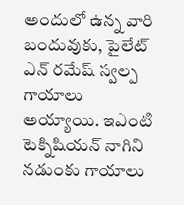అందులో ఉన్న వారి బందువుకు, పైలేట్ ఎన్ రమేష్ స్వల్ప గాయాలు అయ్యాయి. ఇఎంటి టెక్నిషియన్ నాగిని నడుంకు గాయాలు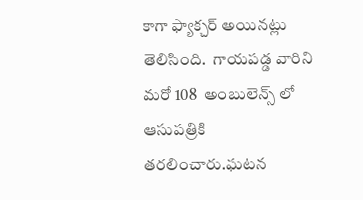కాగా ఫ్యాక్చర్ అయినట్లు తెలిసింది.  గాయపడ్డ వారిని మరో 108  అంబులెన్స్ లో ఆసుపత్రికి తరలించారు.ఘటన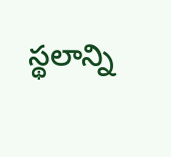స్థలాన్ని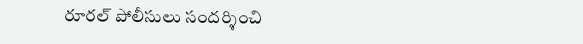రూరల్ పోలీసులు సందర్శించి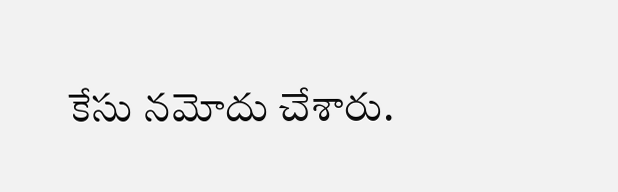కేసు నమోదు చేశారు.